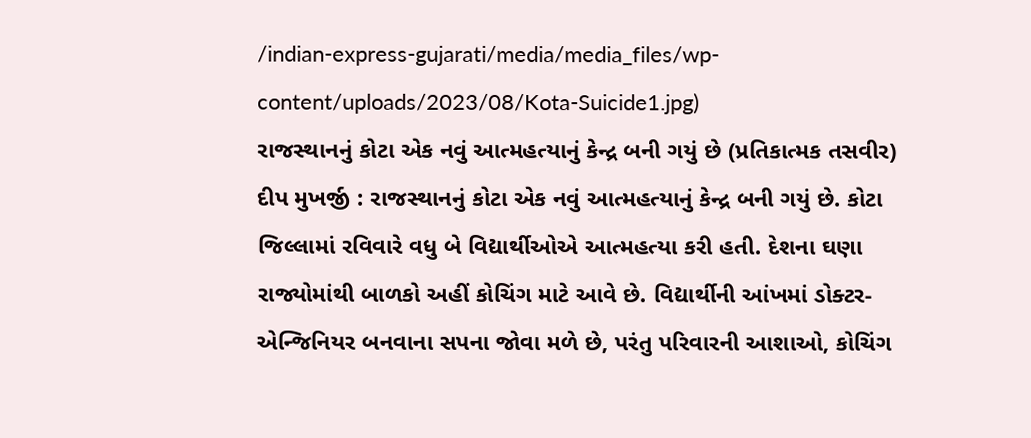/indian-express-gujarati/media/media_files/wp-content/uploads/2023/08/Kota-Suicide1.jpg)
રાજસ્થાનનું કોટા એક નવું આત્મહત્યાનું કેન્દ્ર બની ગયું છે (પ્રતિકાત્મક તસવીર)
દીપ મુખર્જી : રાજસ્થાનનું કોટા એક નવું આત્મહત્યાનું કેન્દ્ર બની ગયું છે. કોટા જિલ્લામાં રવિવારે વધુ બે વિદ્યાર્થીઓએ આત્મહત્યા કરી હતી. દેશના ઘણા રાજ્યોમાંથી બાળકો અહીં કોચિંગ માટે આવે છે. વિદ્યાર્થીની આંખમાં ડોક્ટર-એન્જિનિયર બનવાના સપના જોવા મળે છે, પરંતુ પરિવારની આશાઓ, કોચિંગ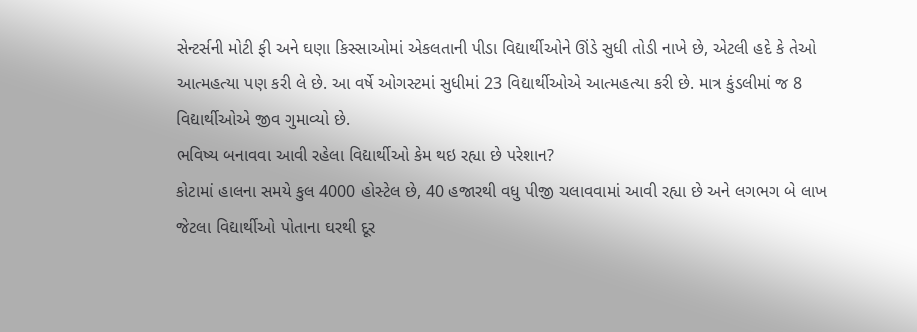સેન્ટર્સની મોટી ફી અને ઘણા કિસ્સાઓમાં એકલતાની પીડા વિદ્યાર્થીઓને ઊંડે સુધી તોડી નાખે છે, એટલી હદે કે તેઓ આત્મહત્યા પણ કરી લે છે. આ વર્ષે ઓગસ્ટમાં સુધીમાં 23 વિદ્યાર્થીઓએ આત્મહત્યા કરી છે. માત્ર કુંડલીમાં જ 8 વિદ્યાર્થીઓએ જીવ ગુમાવ્યો છે.
ભવિષ્ય બનાવવા આવી રહેલા વિદ્યાર્થીઓ કેમ થઇ રહ્યા છે પરેશાન?
કોટામાં હાલના સમયે કુલ 4000 હોસ્ટેલ છે, 40 હજારથી વધુ પીજી ચલાવવામાં આવી રહ્યા છે અને લગભગ બે લાખ જેટલા વિદ્યાર્થીઓ પોતાના ઘરથી દૂર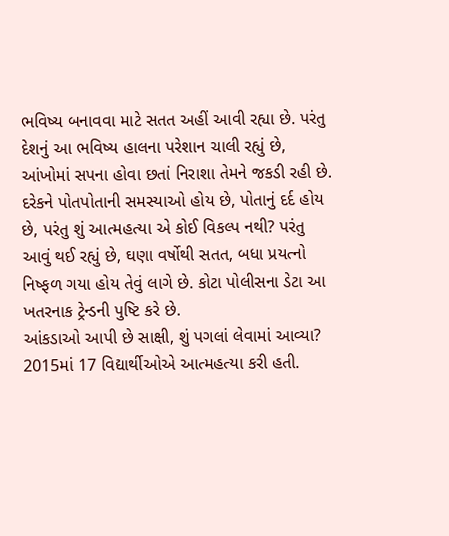ભવિષ્ય બનાવવા માટે સતત અહીં આવી રહ્યા છે. પરંતુ દેશનું આ ભવિષ્ય હાલના પરેશાન ચાલી રહ્યું છે, આંખોમાં સપના હોવા છતાં નિરાશા તેમને જકડી રહી છે. દરેકને પોતપોતાની સમસ્યાઓ હોય છે, પોતાનું દર્દ હોય છે, પરંતુ શું આત્મહત્યા એ કોઈ વિકલ્પ નથી? પરંતુ આવું થઈ રહ્યું છે, ઘણા વર્ષોથી સતત, બધા પ્રયત્નો નિષ્ફળ ગયા હોય તેવું લાગે છે. કોટા પોલીસના ડેટા આ ખતરનાક ટ્રેન્ડની પુષ્ટિ કરે છે.
આંકડાઓ આપી છે સાક્ષી, શું પગલાં લેવામાં આવ્યા?
2015માં 17 વિદ્યાર્થીઓએ આત્મહત્યા કરી હતી.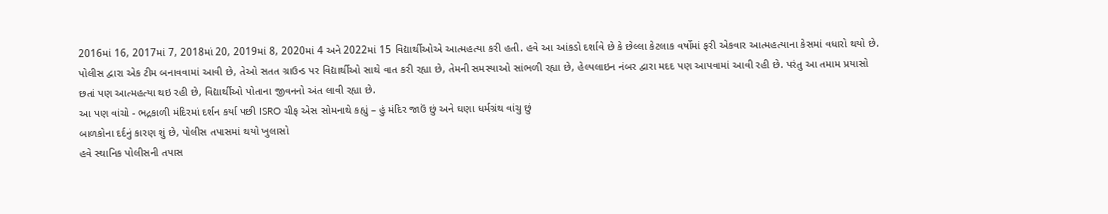2016માં 16, 2017માં 7, 2018માં 20, 2019માં 8, 2020માં 4 અને 2022માં 15 વિદ્યાર્થીઓએ આત્મહત્યા કરી હતી. હવે આ આંકડો દર્શાવે છે કે છેલ્લા કેટલાક વર્ષોમાં ફરી એકવાર આત્મહત્યાના કેસમાં વધારો થયો છે. પોલીસ દ્વારા એક ટીમ બનાવવામાં આવી છે, તેઓ સતત ગ્રાઉન્ડ પર વિદ્યાર્થીઓ સાથે વાત કરી રહ્યા છે, તેમની સમસ્યાઓ સાંભળી રહ્યા છે, હેલ્પલાઇન નંબર દ્વારા મદદ પણ આપવામાં આવી રહી છે. પરંતુ આ તમામ પ્રયાસો છતાં પણ આત્મહત્યા થઇ રહી છે, વિદ્યાર્થીઓ પોતાના જીવનનો અંત લાવી રહ્યા છે.
આ પણ વાંચો - ભદ્રકાળી મંદિરમાં દર્શન કર્યા પછી ISRO ચીફ એસ સોમનાથે કહ્યું – હું મંદિર જાઉં છું અને ઘણા ધર્મગ્રંથ વાંચુ છું
બાળકોના દર્દનું કારણ શું છે, પોલીસ તપાસમાં થયો ખુલાસો
હવે સ્થાનિક પોલીસની તપાસ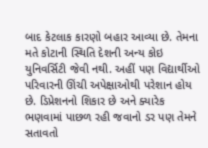બાદ કેટલાક કારણો બહાર આવ્યા છે. તેમના મતે કોટાની સ્થિતિ દેશની અન્ય કોઇ યુનિવર્સિટી જેવી નથી. અહીં પણ વિદ્યાર્થીઓ પરિવારની ઊંચી અપેક્ષાઓથી પરેશાન હોય છે. ડિપ્રેશનનો શિકાર છે અને ક્યારેક ભણવામાં પાછળ રહી જવાનો ડર પણ તેમને સતાવતો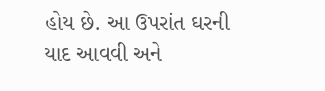હોય છે. આ ઉપરાંત ઘરની યાદ આવવી અને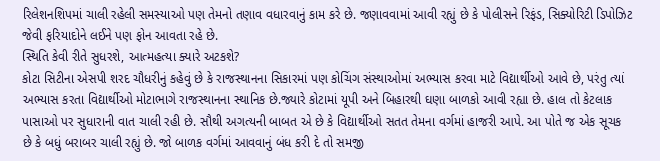રિલેશનશિપમાં ચાલી રહેલી સમસ્યાઓ પણ તેમનો તણાવ વધારવાનું કામ કરે છે. જણાવવામાં આવી રહ્યું છે કે પોલીસને રિફંડ, સિક્યોરિટી ડિપોઝિટ જેવી ફરિયાદોને લઈને પણ ફોન આવતા રહે છે.
સ્થિતિ કેવી રીતે સુધરશે, આત્મહત્યા ક્યારે અટકશે?
કોટા સિટીના એસપી શરદ ચૌધરીનું કહેવું છે કે રાજસ્થાનના સિકારમાં પણ કોચિંગ સંસ્થાઓમાં અભ્યાસ કરવા માટે વિદ્યાર્થીઓ આવે છે, પરંતુ ત્યાં અભ્યાસ કરતા વિદ્યાર્થીઓ મોટાભાગે રાજસ્થાનના સ્થાનિક છે.જ્યારે કોટામાં યૂપી અને બિહારથી ઘણા બાળકો આવી રહ્યા છે. હાલ તો કેટલાક પાસાઓ પર સુધારાની વાત ચાલી રહી છે. સૌથી અગત્યની બાબત એ છે કે વિદ્યાર્થીઓ સતત તેમના વર્ગમાં હાજરી આપે. આ પોતે જ એક સૂચક છે કે બધું બરાબર ચાલી રહ્યું છે. જો બાળક વર્ગમાં આવવાનું બંધ કરી દે તો સમજી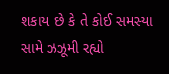શકાય છે કે તે કોઈ સમસ્યા સામે ઝઝૂમી રહ્યો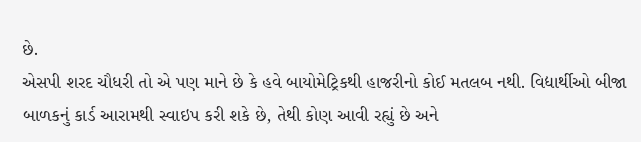છે.
એસપી શરદ ચૌધરી તો એ પણ માને છે કે હવે બાયોમેટ્રિકથી હાજરીનો કોઈ મતલબ નથી. વિદ્યાર્થીઓ બીજા બાળકનું કાર્ડ આરામથી સ્વાઇપ કરી શકે છે, તેથી કોણ આવી રહ્યું છે અને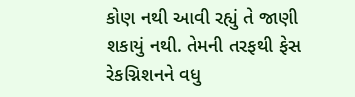કોણ નથી આવી રહ્યું તે જાણી શકાયું નથી. તેમની તરફથી ફેસ રેકગ્નિશનને વધુ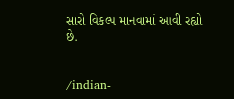સારો વિકલ્પ માનવામાં આવી રહ્યો છે.


/indian-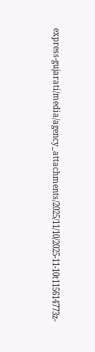express-gujarati/media/agency_attachments/2025/11/10/2025-11-10t115614773z-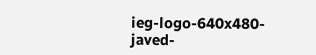ieg-logo-640x480-javed-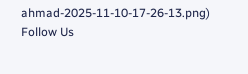ahmad-2025-11-10-17-26-13.png)
Follow Us